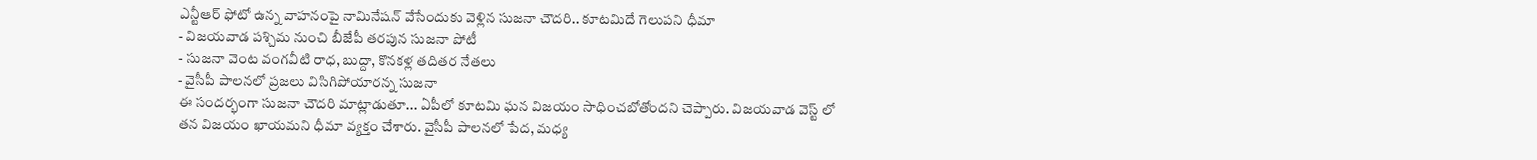ఎన్టీఆర్ ఫోటో ఉన్న వాహనంపై నామినేషన్ వేసేందుకు వెళ్లిన సుజనా చౌదరి.. కూటమిదే గెలుపని ధీమా
- విజయవాడ పశ్చిమ నుంచి బీజేపీ తరపున సుజనా పోటీ
- సుజనా వెంట వంగవీటి రాధ, బుద్దా, కొనకళ్ల తదితర నేతలు
- వైసీపీ పాలనలో ప్రజలు విసిగిపోయారన్న సుజనా
ఈ సందర్భంగా సుజనా చౌదరి మాట్లాడుతూ... ఏపీలో కూటమి ఘన విజయం సాధించబోతోందని చెప్పారు. విజయవాడ వెస్ట్ లో తన విజయం ఖాయమని ధీమా వ్యక్తం చేశారు. వైసీపీ పాలనలో పేద, మధ్య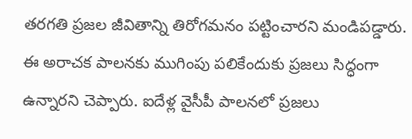తరగతి ప్రజల జీవితాన్ని తిరోగమనం పట్టించారని మండిపడ్డారు. ఈ అరాచక పాలనకు ముగింపు పలికేందుకు ప్రజలు సిద్ధంగా ఉన్నారని చెప్పారు. ఐదేళ్ల వైసీపీ పాలనలో ప్రజలు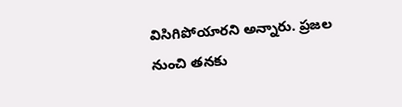విసిగిపోయారని అన్నారు. ప్రజల నుంచి తనకు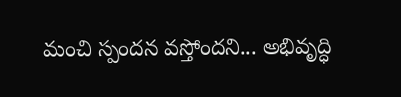మంచి స్పందన వస్తోందని... అభివృద్ధి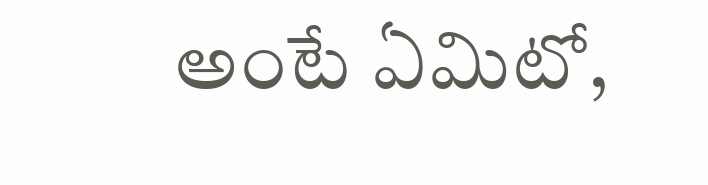అంటే ఏమిటో,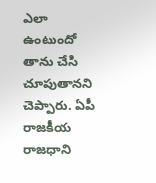ఎలా ఉంటుందో తాను చేసి చూపుతానని చెప్పారు. ఏపీ రాజకీయ రాజధాని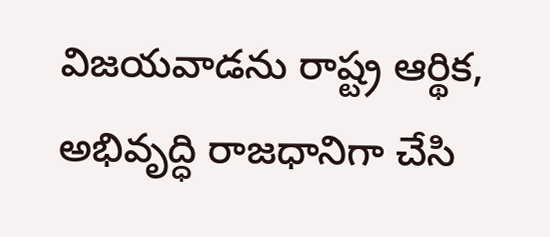విజయవాడను రాష్ట్ర ఆర్థిక, అభివృద్ధి రాజధానిగా చేసి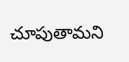చూపుతామని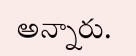అన్నారు.